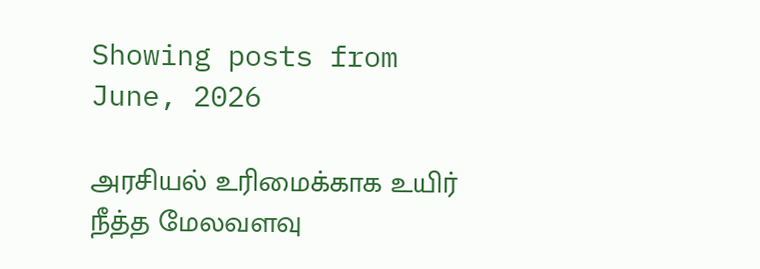Showing posts from June, 2026

அரசியல் உரிமைக்காக உயிர் நீத்த மேலவளவு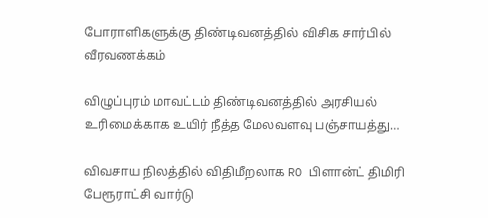போராளிகளுக்கு திண்டிவனத்தில் விசிக சார்பில் வீரவணக்கம்

விழுப்புரம் மாவட்டம் திண்டிவனத்தில் அரசியல் உரிமைக்காக உயிர் நீத்த மேலவளவு பஞ்சாயத்து…

விவசாய நிலத்தில் விதிமீறலாக RO பிளான்ட் திமிரி பேரூராட்சி வார்டு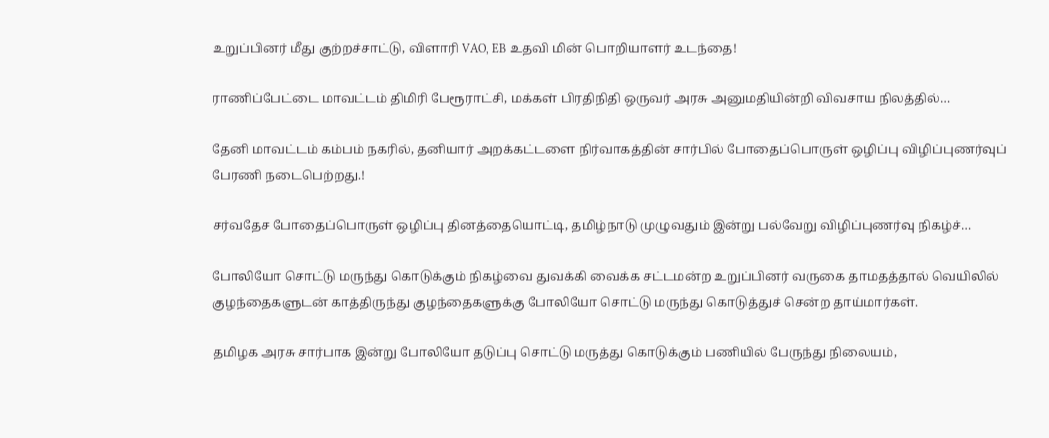உறுப்பினர் மீது குற்றச்சாட்டு, விளாரி VAO, EB உதவி மின் பொறியாளர் உடந்தை!

ராணிப்பேட்டை மாவட்டம் திமிரி பேரூராட்சி, மக்கள் பிரதிநிதி ஒருவர் அரசு அனுமதியின்றி விவசாய நிலத்தில்…

தேனி மாவட்டம் கம்பம் நகரில், தனியார் அறக்கட்டளை நிர்வாகத்தின் சார்பில் போதைப்பொருள் ஒழிப்பு விழிப்புணர்வுப் பேரணி நடைபெற்றது.!

சர்வதேச போதைப்பொருள் ஒழிப்பு தினத்தையொட்டி, தமிழ்நாடு முழுவதும் இன்று பல்வேறு விழிப்புணர்வு நிகழ்ச்…

போலியோ சொட்டு மருந்து கொடுக்கும் நிகழ்வை துவக்கி வைக்க சட்டமன்ற உறுப்பினர் வருகை தாமதத்தால் வெயிலில் குழந்தைகளுடன் காத்திருந்து குழந்தைகளுக்கு போலியோ சொட்டு மருந்து கொடுத்துச் சென்ற தாய்மார்கள்.

தமிழக அரசு சார்பாக இன்று போலியோ தடுப்பு சொட்டு மருத்து கொடுக்கும் பணியில் பேருந்து நிலையம்,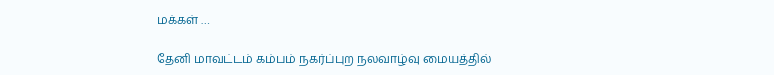மக்கள் …

தேனி மாவட்டம் கம்பம் நகர்ப்புற நலவாழ்வு மையத்தில்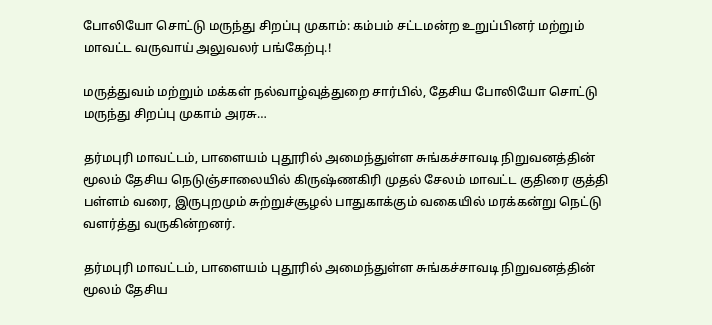போலியோ சொட்டு மருந்து சிறப்பு முகாம்: கம்பம் சட்டமன்ற உறுப்பினர் மற்றும் மாவட்ட வருவாய் அலுவலர் பங்கேற்பு.!

மருத்துவம் மற்றும் மக்கள் நல்வாழ்வுத்துறை சார்பில், தேசிய போலியோ சொட்டு மருந்து சிறப்பு முகாம் அரசு…

தர்மபுரி மாவட்டம், பாளையம் புதூரில் அமைந்துள்ள சுங்கச்சாவடி நிறுவனத்தின் மூலம் தேசிய நெடுஞ்சாலையில் கிருஷ்ணகிரி முதல் சேலம் மாவட்ட குதிரை குத்தி பள்ளம் வரை, இருபுறமும் சுற்றுச்சூழல் பாதுகாக்கும் வகையில் மரக்கன்று நெட்டு வளர்த்து வருகின்றனர்.

தர்மபுரி மாவட்டம், பாளையம் புதூரில் அமைந்துள்ள சுங்கச்சாவடி நிறுவனத்தின் மூலம் தேசிய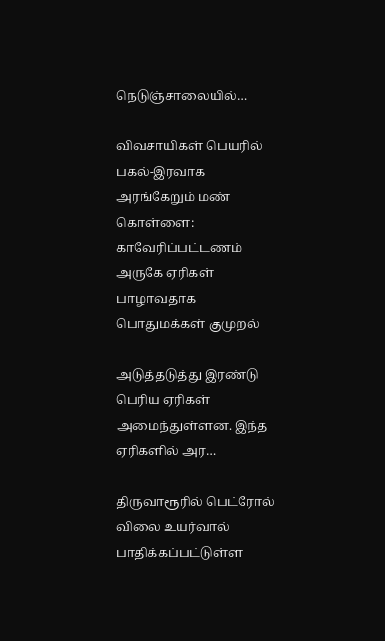நெடுஞ்சாலையில்…

விவசாயிகள் பெயரில் பகல்-இரவாக அரங்கேறும் மண் கொள்ளை: காவேரிப்பட்டணம் அருகே ஏரிகள் பாழாவதாக பொதுமக்கள் குமுறல்

அடுத்தடுத்து இரண்டு பெரிய ஏரிகள் அமைந்துள்ளன. இந்த ஏரிகளில் அர…

திருவாரூரில் பெட்ரோல் விலை உயர்வால் பாதிக்கப்பட்டுள்ள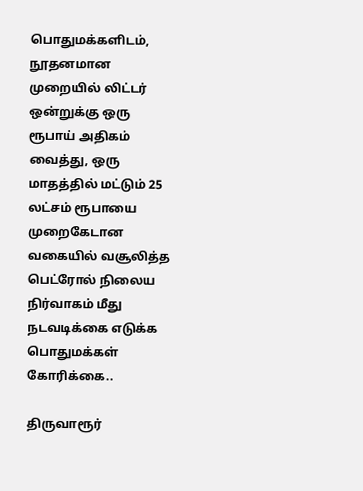பொதுமக்களிடம், நூதனமான முறையில் லிட்டர் ஒன்றுக்கு ஒரு ரூபாய் அதிகம் வைத்து, ஒரு மாதத்தில் மட்டும் 25 லட்சம் ரூபாயை முறைகேடான வகையில் வசூலித்த பெட்ரோல் நிலைய நிர்வாகம் மீது நடவடிக்கை எடுக்க பொதுமக்கள் கோரிக்கை..

திருவாரூர்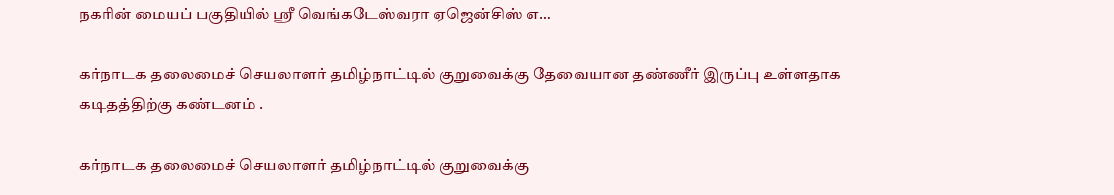நகரின் மையப் பகுதியில் ஸ்ரீ வெங்கடேஸ்வரா ஏஜென்சிஸ் எ…

கர்நாடக தலைமைச் செயலாளர் தமிழ்நாட்டில் குறுவைக்கு தேவையான தண்ணீர் இருப்பு உள்ளதாக கடிதத்திற்கு கண்டனம் .

கர்நாடக தலைமைச் செயலாளர் தமிழ்நாட்டில் குறுவைக்கு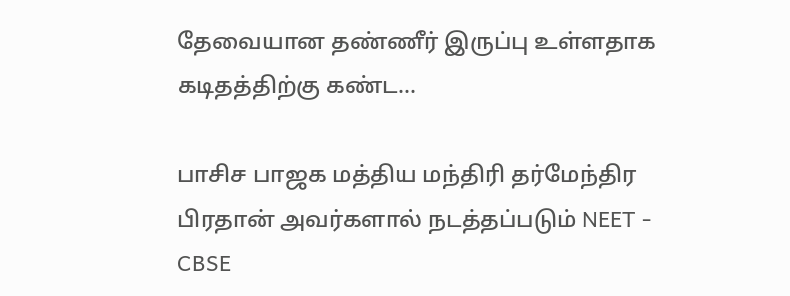தேவையான தண்ணீர் இருப்பு உள்ளதாக கடிதத்திற்கு கண்ட…

பாசிச பாஜக மத்திய மந்திரி தர்மேந்திர பிரதான் அவர்களால் நடத்தப்படும் NEET - CBSE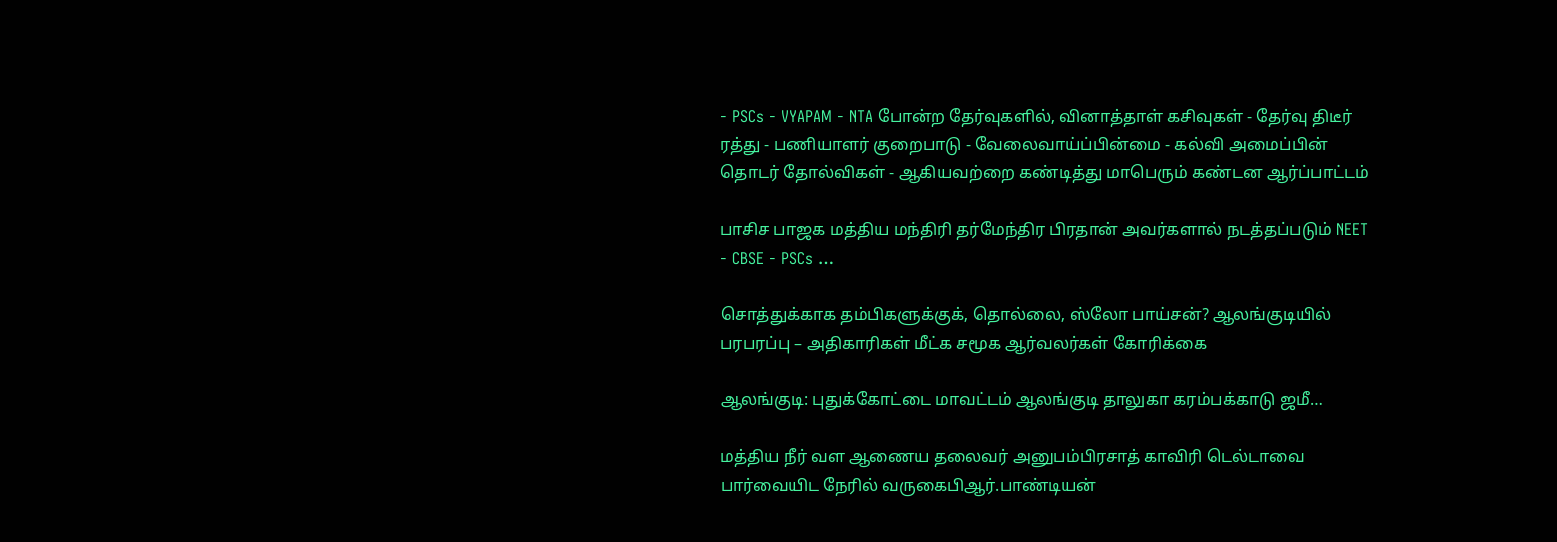- PSCs - VYAPAM - NTA போன்ற தேர்வுகளில், வினாத்தாள் கசிவுகள் - தேர்வு திடீர் ரத்து - பணியாளர் குறைபாடு - வேலைவாய்ப்பின்மை - கல்வி அமைப்பின் தொடர் தோல்விகள் - ஆகியவற்றை கண்டித்து மாபெரும் கண்டன ஆர்ப்பாட்டம்

பாசிச பாஜக மத்திய மந்திரி தர்மேந்திர பிரதான் அவர்களால் நடத்தப்படும் NEET - CBSE - PSCs …

சொத்துக்காக தம்பிகளுக்குக், தொல்லை, ஸ்லோ பாய்சன்? ஆலங்குடியில் பரபரப்பு – அதிகாரிகள் மீட்க சமூக ஆர்வலர்கள் கோரிக்கை

ஆலங்குடி: புதுக்கோட்டை மாவட்டம் ஆலங்குடி தாலுகா கரம்பக்காடு ஜமீ…

மத்திய நீர் வள ஆணைய தலைவர் அனுபம்பிரசாத் காவிரி டெல்டாவை பார்வையிட நேரில் வருகைபிஆர்.பாண்டியன்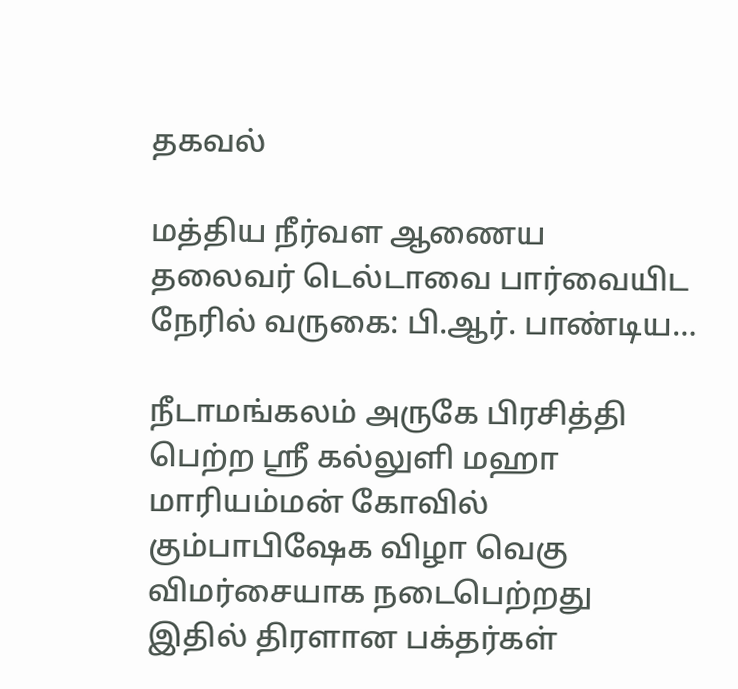தகவல்

மத்திய நீர்வள ஆணைய தலைவர் டெல்டாவை பார்வையிட நேரில் வருகை: பி.ஆர். பாண்டிய…

நீடாமங்கலம் அருகே பிரசித்தி பெற்ற ஶ்ரீ கல்லுளி மஹா மாரியம்மன் கோவில் கும்பாபிஷேக விழா வெகு விமர்சையாக நடைபெற்றது இதில் திரளான பக்தர்கள்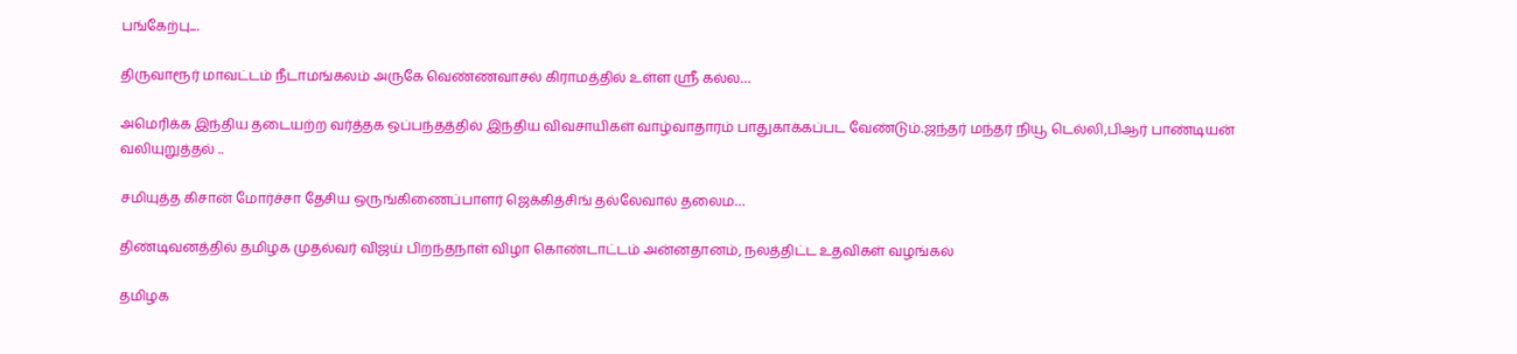பங்கேற்பு....

திருவாரூர் மாவட்டம் நீடாமங்கலம் அருகே வெண்ணவாசல் கிராமத்தில் உள்ள ஶ்ரீ கல்ல…

அமெரிக்க இந்திய தடையற்ற வர்த்தக ஒப்பந்தத்தில் இந்திய விவசாயிகள் வாழ்வாதாரம் பாதுகாக்கப்பட வேண்டும்.ஜந்தர் மந்தர் நியூ டெல்லி,பிஆர் பாண்டியன் வலியுறுத்தல் ..

சமியுத்த கிசான் மோர்ச்சா தேசிய ஒருங்கிணைப்பாளர் ஜெக்கித்சிங் தல்லேவால் தலைம…

திண்டிவனத்தில் தமிழக முதல்வர் விஜய் பிறந்தநாள் விழா கொண்டாட்டம் அன்னதானம், நலத்திட்ட உதவிகள் வழங்கல்

தமிழக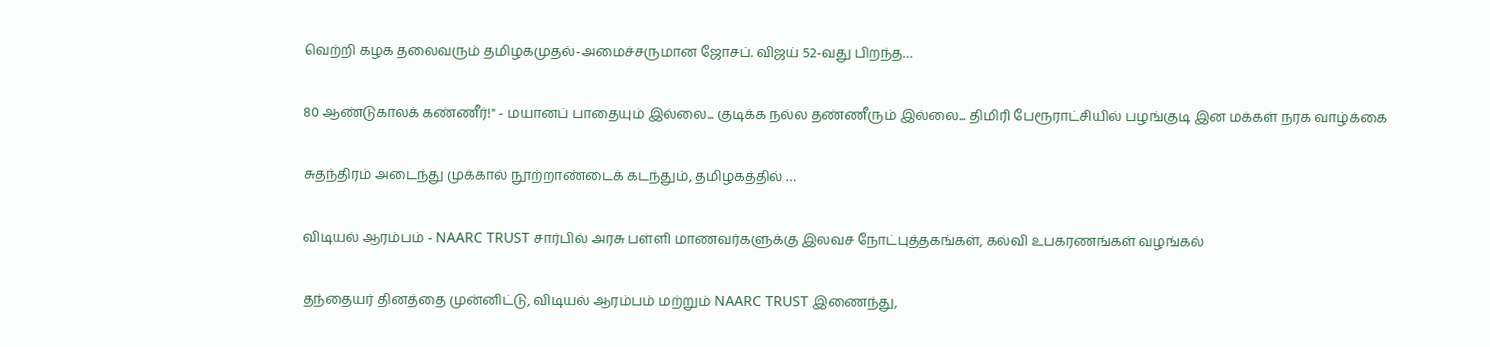வெற்றி கழக தலைவரும் தமிழகமுதல்-அமைச்சருமான ஜோசப். விஜய் 52-வது பிறந்த…

80 ஆண்டுகாலக் கண்ணீர்!" - மயானப் பாதையும் இல்லை... குடிக்க நல்ல தண்ணீரும் இல்லை... திமிரி பேரூராட்சியில் பழங்குடி இன மக்கள் நரக வாழ்க்கை

சுதந்திரம் அடைந்து முக்கால் நூற்றாண்டைக் கடந்தும், தமிழகத்தில் …

விடியல் ஆரம்பம் - NAARC TRUST சார்பில் அரசு பள்ளி மாணவர்களுக்கு இலவச நோட்புத்தகங்கள், கல்வி உபகரணங்கள் வழங்கல்

தந்தையர் தினத்தை முன்னிட்டு, விடியல் ஆரம்பம் மற்றும் NAARC TRUST இணைந்து,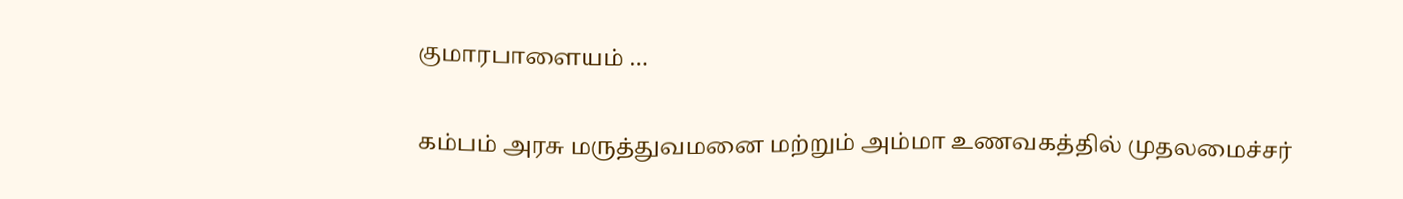குமாரபாளையம் …

கம்பம் அரசு மருத்துவமனை மற்றும் அம்மா உணவகத்தில் முதலமைச்சர்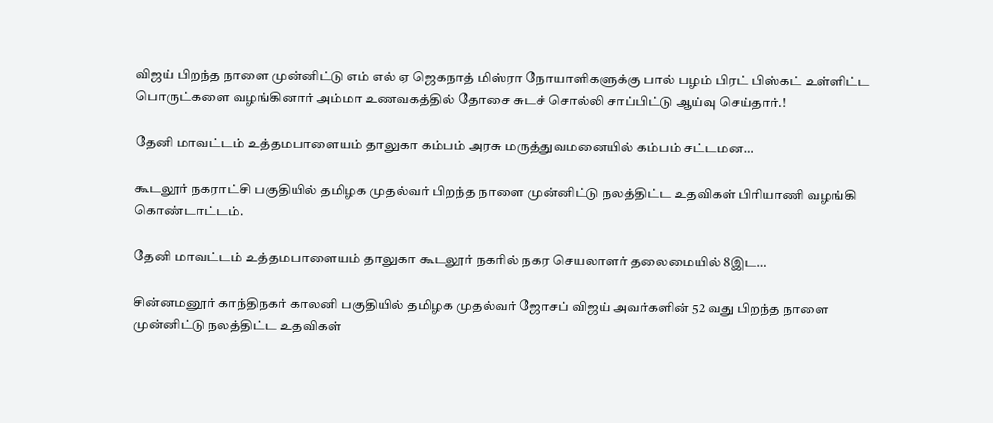விஜய் பிறந்த நாளை முன்னிட்டு எம் எல் ஏ ஜெகநாத் மிஸ்ரா நோயாளிகளுக்கு பால் பழம் பிரட் பிஸ்கட் உள்ளிட்ட பொருட்களை வழங்கினார் அம்மா உணவகத்தில் தோசை சுடச் சொல்லி சாப்பிட்டு ஆய்வு செய்தார்.!

தேனி மாவட்டம் உத்தமபாளையம் தாலுகா கம்பம் அரசு மருத்துவமனையில் கம்பம் சட்டமன…

கூடலூர் நகராட்சி பகுதியில் தமிழக முதல்வர் பிறந்த நாளை முன்னிட்டு நலத்திட்ட உதவிகள் பிரியாணி வழங்கி கொண்டாட்டம்.

தேனி மாவட்டம் உத்தமபாளையம் தாலுகா கூடலூர் நகரில் நகர செயலாளர் தலைமையில் 8இட…

சின்னமனூர் காந்திநகர் காலனி பகுதியில் தமிழக முதல்வர் ஜோசப் விஜய் அவர்களின் 52 வது பிறந்த நாளை முன்னிட்டு நலத்திட்ட உதவிகள்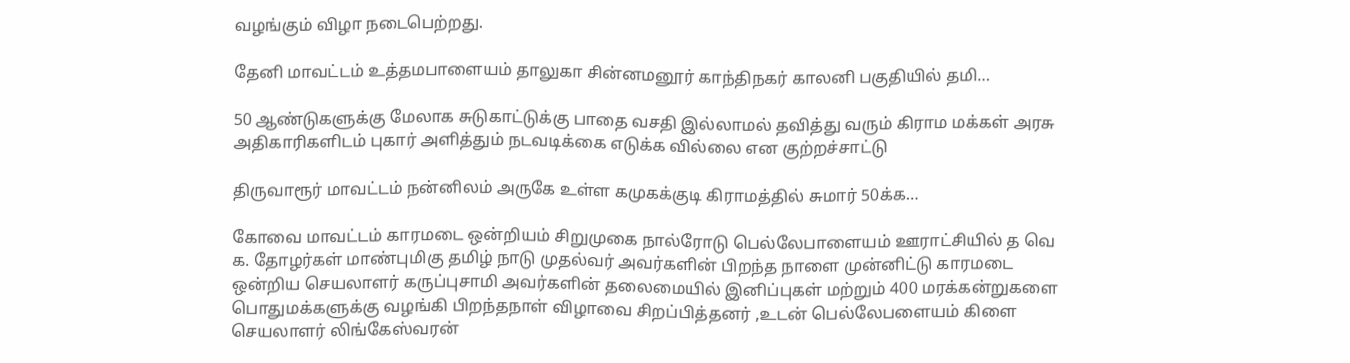வழங்கும் விழா நடைபெற்றது.

தேனி மாவட்டம் உத்தமபாளையம் தாலுகா சின்னமனூர் காந்திநகர் காலனி பகுதியில் தமி…

50 ஆண்டுகளுக்கு மேலாக சுடுகாட்டுக்கு பாதை வசதி இல்லாமல் தவித்து வரும் கிராம மக்கள் அரசு அதிகாரிகளிடம் புகார் அளித்தும் நடவடிக்கை எடுக்க வில்லை என குற்றச்சாட்டு

திருவாரூர் மாவட்டம் நன்னிலம் அருகே உள்ள கமுகக்குடி கிராமத்தில் சுமார் 50க்க…

கோவை மாவட்டம் காரமடை ஒன்றியம் சிறுமுகை நால்ரோடு பெல்லேபாளையம் ஊராட்சியில் த வெ க. தோழர்கள் மாண்புமிகு தமிழ் நாடு முதல்வர் அவர்களின் பிறந்த நாளை முன்னிட்டு காரமடை ஒன்றிய செயலாளர் கருப்புசாமி அவர்களின் தலைமையில் இனிப்புகள் மற்றும் 400 மரக்கன்றுகளை பொதுமக்களுக்கு வழங்கி பிறந்தநாள் விழாவை சிறப்பித்தனர் ,உடன் பெல்லேபளையம் கிளை செயலாளர் லிங்கேஸ்வரன்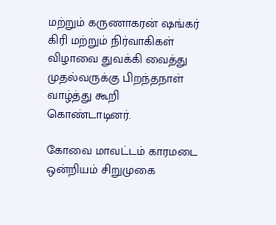மற்றும் கருணாகரன் ஷங்கர் கிரி மற்றும் நிர்வாகிகள் விழாவை துவக்கி வைத்து முதல்வருக்கு பிறந்தநாள் வாழ்த்து கூறி கொண்டாடினர்.

கோவை மாவட்டம் காரமடை ஒன்றியம் சிறுமுகை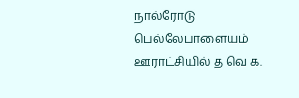நால்ரோடு பெல்லேபாளையம் ஊராட்சியில் த வெ க.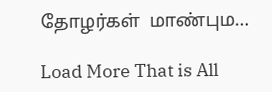தோழர்கள்  மாண்பும…

Load More That is All